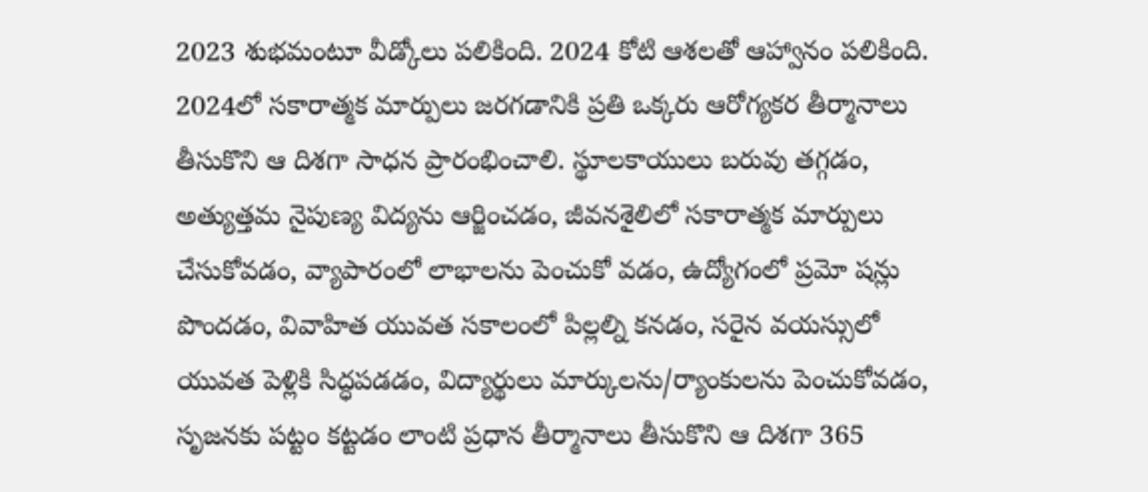2023 శుభమంటూ వీడ్కోలు పలికింది. 2024 కోటి ఆశలతో ఆహ్వానం పలికింది. 2024లో సకారాత్మక మార్పులు జరగడానికి ప్రతి ఒక్కరు ఆరోగ్యకర తీర్మానాలు తీసుకొని ఆ దిశగా సాధన ప్రారంభించాలి. స్థూలకాయులు బరువు తగ్గడం, అత్యుత్తమ నైపుణ్య విద్యను ఆర్జించడం, జీవనశైలిలో సకారాత్మక మార్పులు చేసుకోవడం, వ్యాపారంలో లాభాలను పెంచుకో వడం, ఉద్యోగంలో ప్రమో షన్లు పొందడం, వివాహిత యువత సకాలంలో పిల్లల్ని కనడం, సరైన వయస్సులో యువత పెళ్లికి సిద్ధపడడం, విద్యార్థులు మార్కులను/ర్యాంకులను పెంచుకోవడం, సృజనకు పట్టం కట్టడం లాంటి ప్రధాన తీర్మానాలు తీసుకొని ఆ దిశగా 365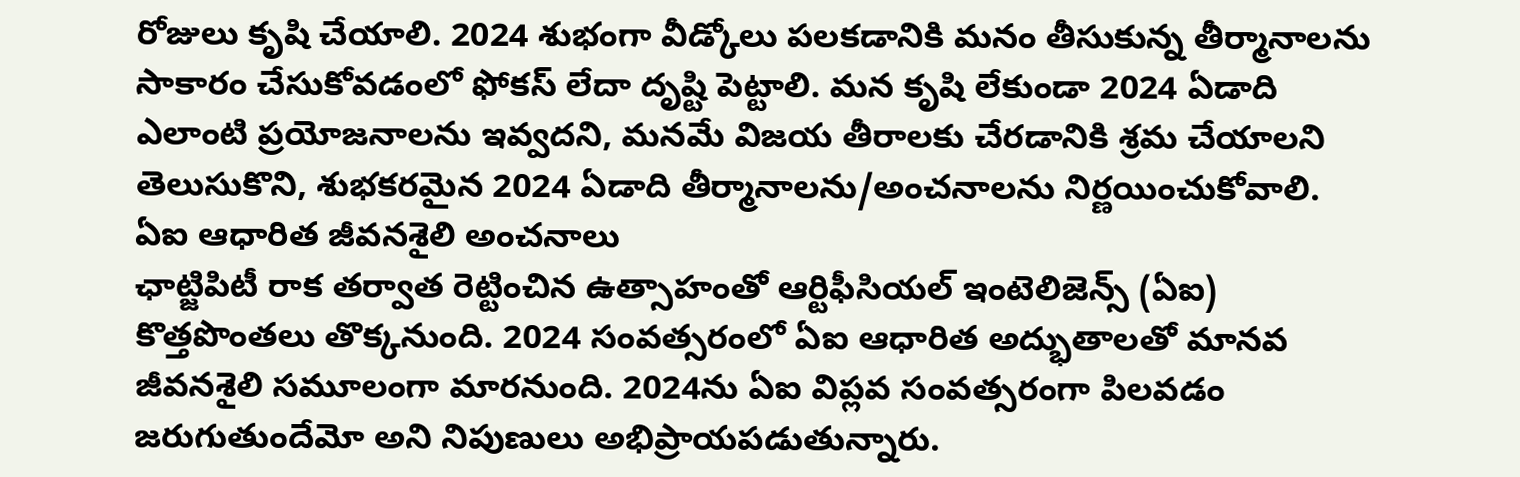రోజులు కృషి చేయాలి. 2024 శుభంగా వీడ్కోలు పలకడానికి మనం తీసుకున్న తీర్మానాలను సాకారం చేసుకోవడంలో ఫోకస్ లేదా దృష్టి పెట్టాలి. మన కృషి లేకుండా 2024 ఏడాది ఎలాంటి ప్రయోజనాలను ఇవ్వదని, మనమే విజయ తీరాలకు చేరడానికి శ్రమ చేయాలని తెలుసుకొని, శుభకరమైన 2024 ఏడాది తీర్మానాలను/అంచనాలను నిర్ణయించుకోవాలి.
ఏఐ ఆధారిత జీవనశైలి అంచనాలు
ఛాట్జిపిటీ రాక తర్వాత రెట్టించిన ఉత్సాహంతో ఆర్టిఫీసియల్ ఇంటెలిజెన్స్ (ఏఐ) కొత్తపొంతలు తొక్కనుంది. 2024 సంవత్సరంలో ఏఐ ఆధారిత అద్భుతాలతో మానవ జీవనశైలి సమూలంగా మారనుంది. 2024ను ఏఐ విప్లవ సంవత్సరంగా పిలవడం జరుగుతుందేమో అని నిపుణులు అభిప్రాయపడుతున్నారు.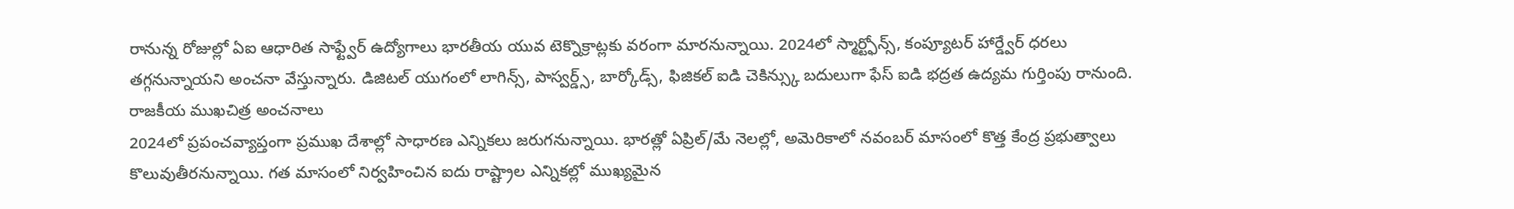రానున్న రోజుల్లో ఏఐ ఆధారిత సాఫ్ట్వేర్ ఉద్యోగాలు భారతీయ యువ టెక్నొక్రాట్లకు వరంగా మారనున్నాయి. 2024లో స్మార్ట్ఫోన్స్, కంప్యూటర్ హార్డ్వేర్ ధరలు తగ్గనున్నాయని అంచనా వేస్తున్నారు. డిజిటల్ యుగంలో లాగిన్స్, పాస్వర్డ్స్, బార్కోడ్స్, ఫిజికల్ ఐడి చెకిన్స్కు బదులుగా ఫేస్ ఐడి భద్రత ఉద్యమ గుర్తింపు రానుంది.
రాజకీయ ముఖచిత్ర అంచనాలు
2024లో ప్రపంచవ్యాప్తంగా ప్రముఖ దేశాల్లో సాధారణ ఎన్నికలు జరుగనున్నాయి. భారత్లో ఏప్రిల్/మే నెలల్లో, అమెరికాలో నవంబర్ మాసంలో కొత్త కేంద్ర ప్రభుత్వాలు కొలువుతీరనున్నాయి. గత మాసంలో నిర్వహించిన ఐదు రాష్ట్రాల ఎన్నికల్లో ముఖ్యమైన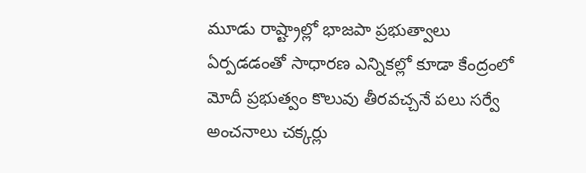మూడు రాష్ట్రాల్లో భాజపా ప్రభుత్వాలు ఏర్పడడంతో సాధారణ ఎన్నికల్లో కూడా కేంద్రంలో మోదీ ప్రభుత్వం కొలువు తీరవచ్చనే పలు సర్వే అంచనాలు చక్కర్లు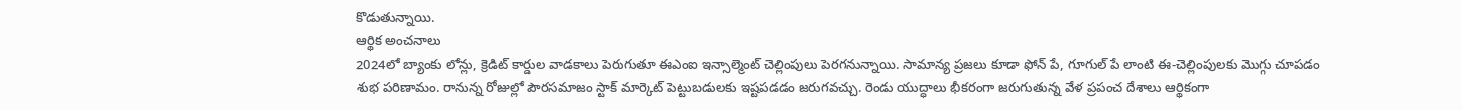కొడుతున్నాయి.
ఆర్థిక అంచనాలు
2024లో బ్యాంకు లోన్లు, క్రెడిట్ కార్డుల వాడకాలు పెరుగుతూ ఈఎంఐ ఇన్సాల్మెంట్ చెల్లింపులు పెరగనున్నాయి. సామాన్య ప్రజలు కూడా ఫోన్ పే, గూగుల్ పే లాంటి ఈ-చెల్లింపులకు మొగ్గు చూపడం శుభ పరిణామం. రానున్న రోజుల్లో పౌరసమాజం స్టాక్ మార్కెట్ పెట్టుబడులకు ఇష్టపడడం జరుగవచ్చు. రెండు యుద్ధాలు భీకరంగా జరుగుతున్న వేళ ప్రపంచ దేశాలు ఆర్థికంగా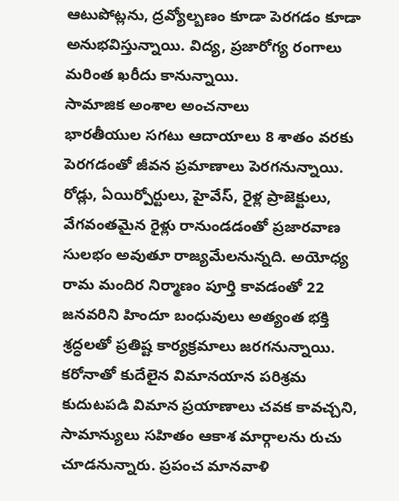ఆటుపోట్లను, ద్రవ్యోల్బణం కూడా పెరగడం కూడా అనుభవిస్తున్నాయి. విద్య, ప్రజారోగ్య రంగాలు మరింత ఖరీదు కానున్నాయి.
సామాజిక అంశాల అంచనాలు
భారతీయుల సగటు ఆదాయాలు 8 శాతం వరకు పెరగడంతో జీవన ప్రమాణాలు పెరగనున్నాయి. రోడ్లు, ఏయిర్పోర్టులు, హైవేస్, రైళ్ల ప్రాజెక్టులు, వేగవంతమైన రైళ్లు రానుండడంతో ప్రజారవాణ సులభం అవుతూ రాజ్యమేలనున్నది. అయోధ్య రామ మందిర నిర్మాణం పూర్తి కావడంతో 22 జనవరిని హిందూ బంధువులు అత్యంత భక్తి శ్రద్ధలతో ప్రతిష్ట కార్యక్రమాలు జరగనున్నాయి. కరోనాతో కుదేలైన విమానయాన పరిశ్రమ కుదుటపడి విమాన ప్రయాణాలు చవక కావచ్చని, సామాన్యులు సహితం ఆకాశ మార్గాలను రుచు చూడనున్నారు. ప్రపంచ మానవాళి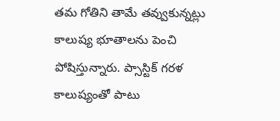తమ గోతిని తామే తవ్వుకున్నట్లు కాలుష్య భూతాలను పెంచి పోషిస్తున్నారు. ప్సాస్టిక్ గరళ కాలుష్యంతో పాటు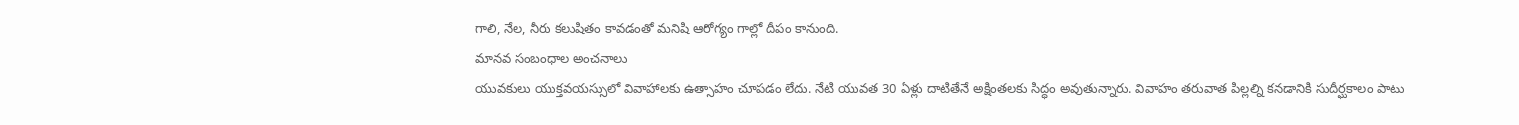గాలి, నేల, నీరు కలుషితం కావడంతో మనిషి ఆరోగ్యం గాల్లో దీపం కానుంది.
మానవ సంబంధాల అంచనాలు
యువకులు యుక్తవయస్సులో వివాహాలకు ఉత్సాహం చూపడం లేదు. నేటి యువత 30 ఏళ్లు దాటితేనే అక్షింతలకు సిద్ధం అవుతున్నారు. వివాహం తరువాత పిల్లల్ని కనడానికి సుదీర్ఘకాలం పాటు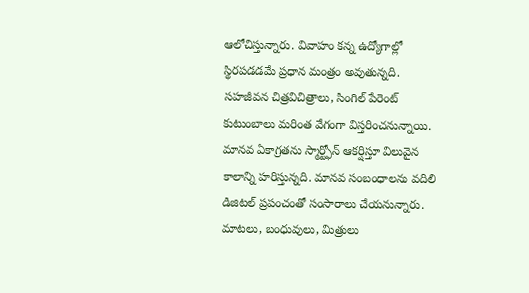ఆలోచిస్తున్నారు. వివాహం కన్న ఉద్యోగాల్లో స్థిరపడడమే ప్రధాన మంత్రం అవుతున్నది. సహజీవన చిత్రవిచిత్రాలు, సింగిల్ పేరెంట్ కుటుంబాలు మరింత వేగంగా విస్తరించనున్నాయి. మానవ ఏకాగ్రతను స్మార్ట్ఫోన్ ఆకర్షిస్తూ విలువైన కాలాన్ని హరిస్తున్నది. మానవ సంబంధాలను వదిలి డిజిటల్ ప్రపంచంతో సంసారాలు చేయనున్నారు. మాటలు, బంధువులు, మిత్రులు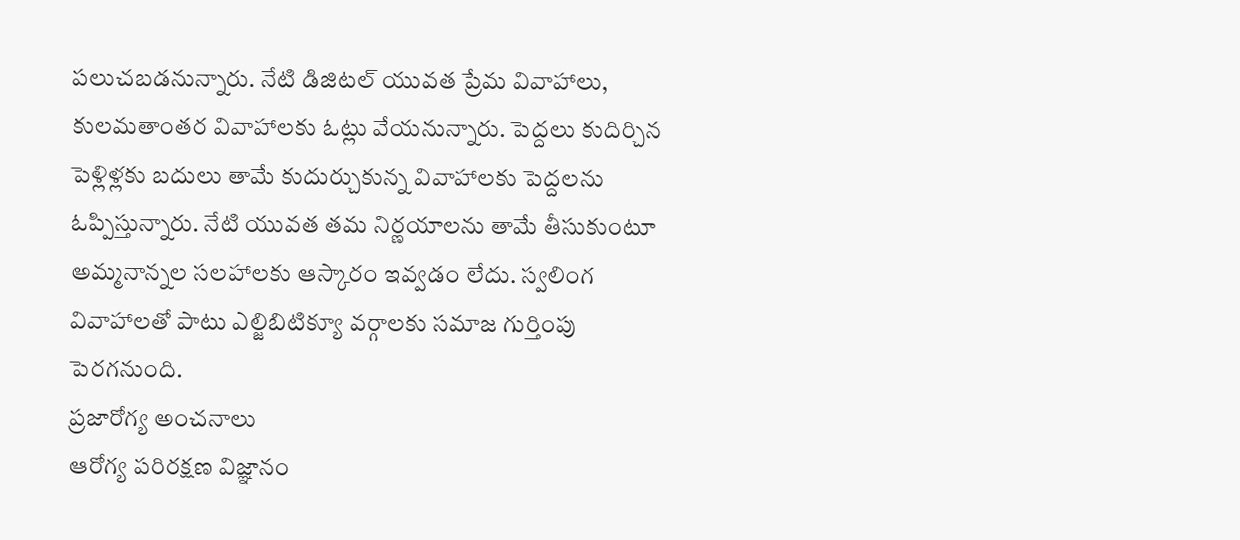పలుచబడనున్నారు. నేటి డిజిటల్ యువత ప్రేమ వివాహాలు, కులమతాంతర వివాహాలకు ఓట్లు వేయనున్నారు. పెద్దలు కుదిర్చిన పెళ్లిళ్లకు బదులు తామే కుదుర్చుకున్న వివాహాలకు పెద్దలను ఓప్పిస్తున్నారు. నేటి యువత తమ నిర్ణయాలను తామే తీసుకుంటూ అమ్మనాన్నల సలహాలకు ఆస్కారం ఇవ్వడం లేదు. స్వలింగ వివాహాలతో పాటు ఎల్జిబిటిక్యూ వర్గాలకు సమాజ గుర్తింపు పెరగనుంది.
ప్రజారోగ్య అంచనాలు
ఆరోగ్య పరిరక్షణ విజ్ఞానం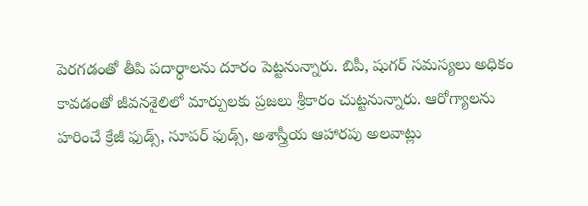పెరగడంతో తీపి పదార్థాలను దూరం పెట్టనున్నారు. బిపీ, షుగర్ సమస్యలు అధికం కావడంతో జీవనశైలిలో మార్పులకు ప్రజలు శ్రీకారం చుట్టనున్నారు. ఆరోగ్యాలను హరించే క్రేజీ ఫుడ్స్, సూపర్ ఫుడ్స్, అశాస్త్రీయ ఆహారపు అలవాట్లు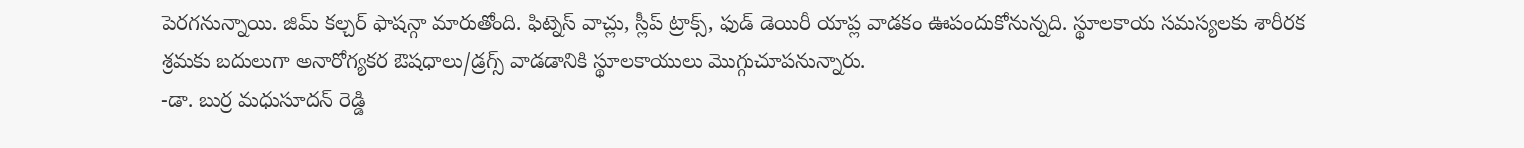పెరగనున్నాయి. జిమ్ కల్చర్ ఫాషన్గా మారుతోంది. ఫిట్నెస్ వాచ్లు, స్లీప్ ట్రాక్స్, ఫుడ్ డెయిరీ యాప్ల వాడకం ఊపందుకోనున్నది. స్థూలకాయ సమస్యలకు శారీరక శ్రమకు బదులుగా అనారోగ్యకర ఔషధాలు/డ్రగ్స్ వాడడానికి స్థూలకాయులు మొగ్గుచూపనున్నారు.
-డా. బుర్ర మధుసూదన్ రెడ్డి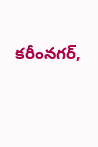కరీంనగర్,